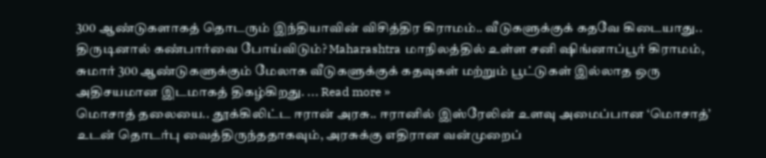300 ஆண்டுகளாகத் தொடரும் இந்தியாவின் விசித்திர கிராமம்.. வீடுகளுக்குக் கதவே கிடையாது.. திருடினால் கண்பார்வை போய்விடும்? Maharashtra மாநிலத்தில் உள்ள சனி ஷிங்னாப்பூர் கிராமம், சுமார் 300 ஆண்டுகளுக்கும் மேலாக வீடுகளுக்குக் கதவுகள் மற்றும் பூட்டுகள் இல்லாத ஒரு அதிசயமான இடமாகத் திகழ்கிறது. ... Read more »
மொசாத் தலையை.. தூக்கிலிட்ட ஈரான் அரசு.. ஈரானில் இஸ்ரேலின் உளவு அமைப்பான ‘மொசாத்’ உடன் தொடர்பு வைத்திருந்ததாகவும், அரசுக்கு எதிரான வன்முறைப்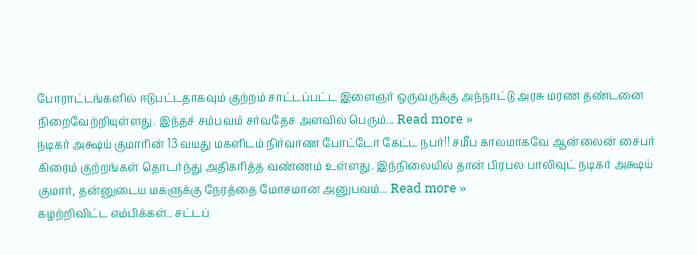போராட்டங்களில் ஈடுபட்டதாகவும் குற்றம் சாட்டப்பட்ட இளைஞர் ஒருவருக்கு அந்நாட்டு அரசு மரண தண்டனை நிறைவேற்றியுள்ளது. இந்தச் சம்பவம் சர்வதேச அளவில் பெரும்... Read more »
நடிகர் அக்ஷய் குமாரின் 13 வயது மகளிடம் நிர்வாண போட்டோ கேட்ட நபர்!! சமீப காலமாகவே ஆன்லைன் சைபர் கிரைம் குற்றங்கள் தொடர்ந்து அதிகரித்த வண்ணம் உள்ளது. இந்நிலையில் தான் பிரபல பாலிவுட் நடிகர் அக்ஷய் குமார், தன்னுடைய மகளுக்கு நேரத்தை மோசமான அனுபவம்... Read more »
கழற்றிவிட்ட எம்பிக்கள்.. சட்டப்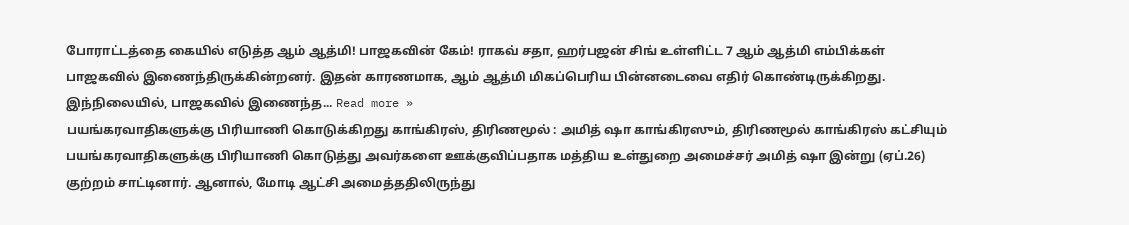போராட்டத்தை கையில் எடுத்த ஆம் ஆத்மி! பாஜகவின் கேம்! ராகவ் சதா, ஹர்பஜன் சிங் உள்ளிட்ட 7 ஆம் ஆத்மி எம்பிக்கள் பாஜகவில் இணைந்திருக்கின்றனர். இதன் காரணமாக, ஆம் ஆத்மி மிகப்பெரிய பின்னடைவை எதிர் கொண்டிருக்கிறது. இந்நிலையில், பாஜகவில் இணைந்த... Read more »
பயங்கரவாதிகளுக்கு பிரியாணி கொடுக்கிறது காங்கிரஸ், திரிணமூல் : அமித் ஷா காங்கிரஸும், திரிணமூல் காங்கிரஸ் கட்சியும் பயங்கரவாதிகளுக்கு பிரியாணி கொடுத்து அவர்களை ஊக்குவிப்பதாக மத்திய உள்துறை அமைச்சர் அமித் ஷா இன்று (ஏப்.26) குற்றம் சாட்டினார். ஆனால், மோடி ஆட்சி அமைத்ததிலிருந்து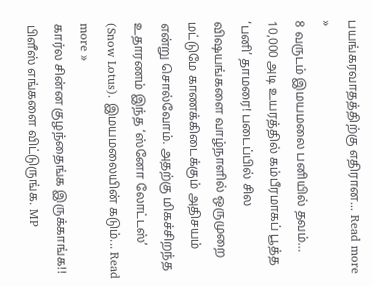பயங்கரவாதத்திற்கு எதிரான... Read more »
8 வருடம் இமயமலை பனியில் தவம்… 10,000 அடி உயரத்தில் கம்பீரமாகப் பூத்த ‘பனி’ தாமரை! படைப்பில் சில விஷயங்களை வாழ்நாளில் ஒருமுறை மட்டுமே காணக்கிடைக்கும் அதிசயம் என்று சொல்வோம். அதற்கு மிகச்சிறந்த உதாரணம் இந்த ‘ஸ்னோ லோட்டஸ்’ (Snow Lotus). இமயமலையின் கடும்... Read more »
கார்ல சின்ன குழந்தைங்க இருக்காங்க!! பிளீஸ் எங்களை விட்டுருங்க. MP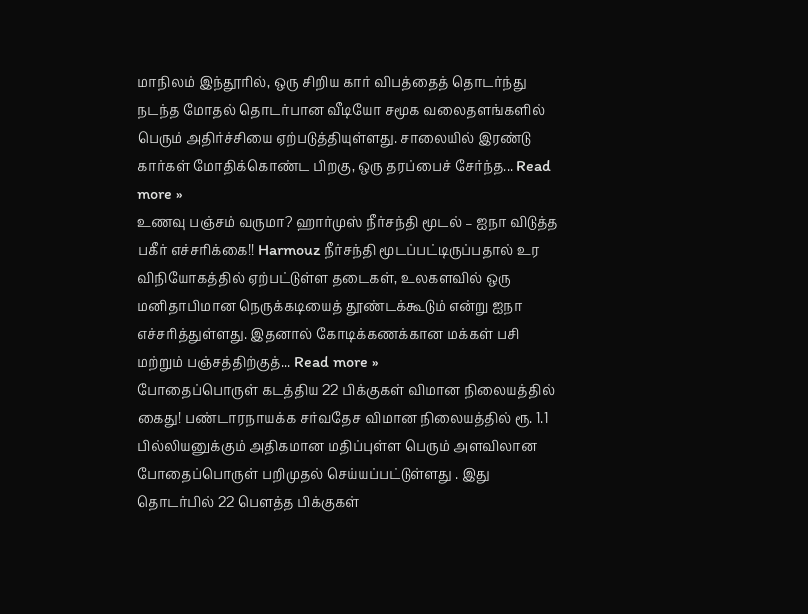மாநிலம் இந்தூரில், ஒரு சிறிய கார் விபத்தைத் தொடர்ந்து நடந்த மோதல் தொடர்பான வீடியோ சமூக வலைதளங்களில் பெரும் அதிர்ச்சியை ஏற்படுத்தியுள்ளது. சாலையில் இரண்டு கார்கள் மோதிக்கொண்ட பிறகு, ஒரு தரப்பைச் சேர்ந்த... Read more »
உணவு பஞ்சம் வருமா? ஹார்முஸ் நீர்சந்தி மூடல் – ஐநா விடுத்த பகீர் எச்சரிக்கை!! Harmouz நீர்சந்தி மூடப்பட்டிருப்பதால் உர விநியோகத்தில் ஏற்பட்டுள்ள தடைகள், உலகளவில் ஒரு மனிதாபிமான நெருக்கடியைத் தூண்டக்கூடும் என்று ஐநா எச்சரித்துள்ளது. இதனால் கோடிக்கணக்கான மக்கள் பசி மற்றும் பஞ்சத்திற்குத்... Read more »
போதைப்பொருள் கடத்திய 22 பிக்குகள் விமான நிலையத்தில் கைது! பண்டாரநாயக்க சர்வதேச விமான நிலையத்தில் ரூ. 1.1 பில்லியனுக்கும் அதிகமான மதிப்புள்ள பெரும் அளவிலான போதைப்பொருள் பறிமுதல் செய்யப்பட்டுள்ளது . இது தொடர்பில் 22 பௌத்த பிக்குகள்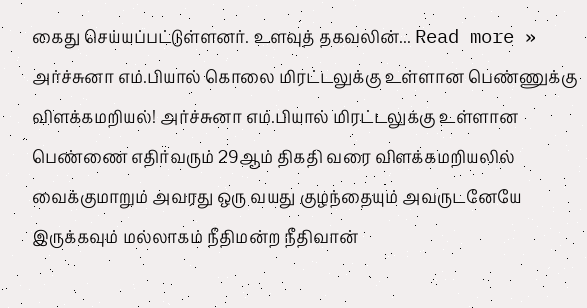கைது செய்யப்பட்டுள்ளனர். உளவுத் தகவலின்... Read more »
அர்ச்சுனா எம்.பியால் கொலை மிரட்டலுக்கு உள்ளான பெண்ணுக்கு விளக்கமறியல்! அர்ச்சுனா எம்.பியால் மிரட்டலுக்கு உள்ளான பெண்ணை எதிர்வரும் 29ஆம் திகதி வரை விளக்கமறியலில் வைக்குமாறும் அவரது ஒரு வயது குழந்தையும் அவருடனேயே இருக்கவும் மல்லாகம் நீதிமன்ற நீதிவான்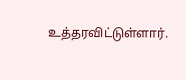உத்தரவிட்டுள்ளார்.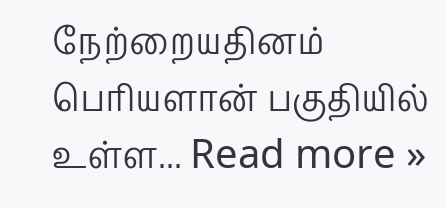நேற்றையதினம் பெரியளான் பகுதியில் உள்ள... Read more »